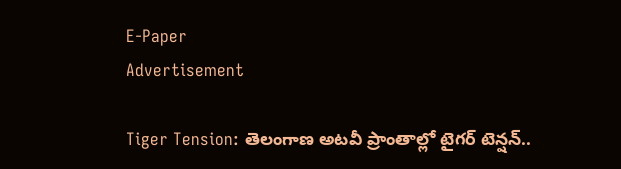E-Paper
Advertisement

Tiger Tension: తెలంగాణ అటవీ ప్రాంతాల్లో టైగర్ టెన్షన్..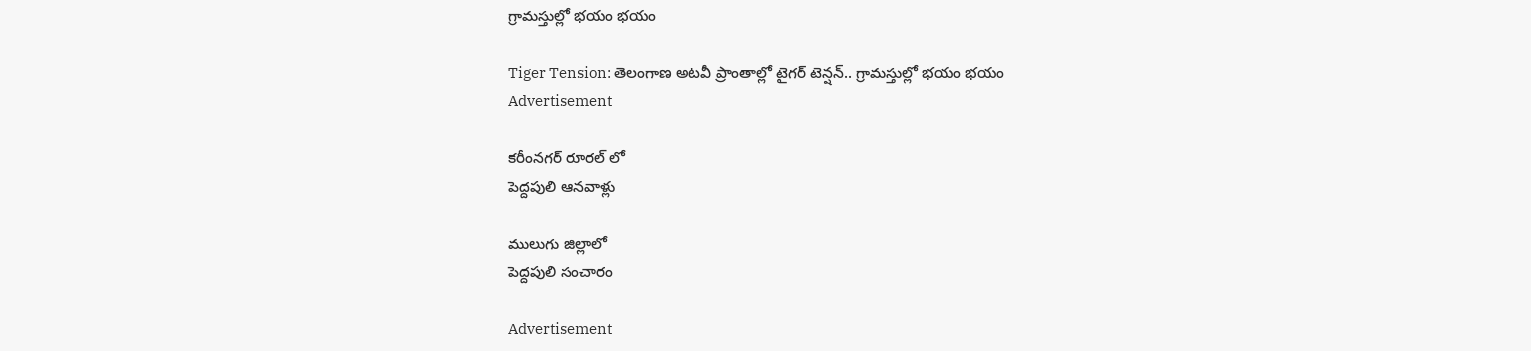గ్రామస్తుల్లో భయం భయం

Tiger Tension: తెలంగాణ అటవీ ప్రాంతాల్లో టైగర్ టెన్షన్.. గ్రామస్తుల్లో భయం భయం
Advertisement

కరీంనగర్ రూరల్ లో
పెద్దపులి ఆనవాళ్లు

ములుగు జిల్లాలో
పెద్దపులి సంచారం

Advertisement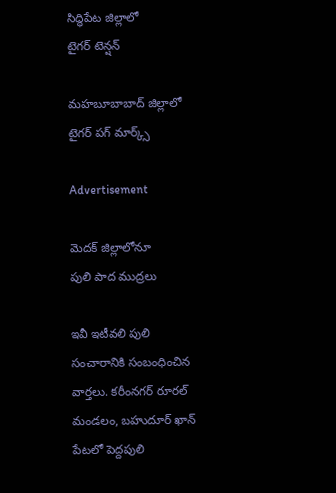సిద్ధిపేట జిల్లాలో
టైగర్ టెన్షన్

మహబూబాబాద్ జిల్లాలో
టైగర్ పగ్ మార్క్స్

Advertisement

మెదక్ జిల్లాలోనూ
పులి పాద ముద్రలు

ఇవీ ఇటీవలి పులి సంచారానికి సంబంధించిన వార్తలు. కరీంనగర్ రూరల్ మండలం, బహుదూర్ ఖాన్ పేటలో పెద్దపులి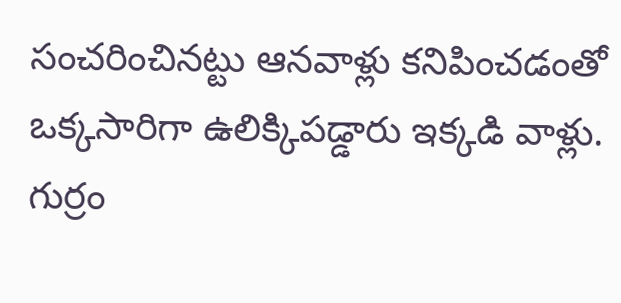సంచరించినట్టు ఆనవాళ్లు కనిపించడంతో ఒక్కసారిగా ఉలిక్కిపడ్డారు ఇక్కడి వాళ్లు. గుర్రం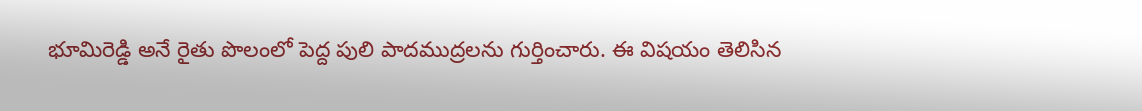భూమిరెడ్డి అనే రైతు పొలంలో పెద్ద పులి పాదముద్రలను గుర్తించారు. ఈ విషయం తెలిసిన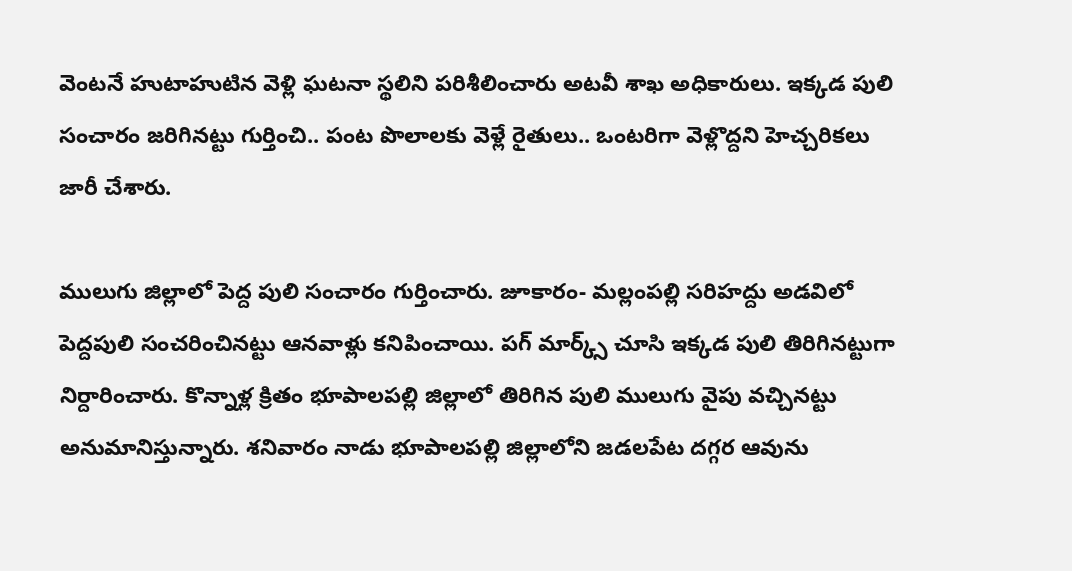వెంటనే హుటాహుటిన వెళ్లి ఘటనా స్థలిని పరిశీలించారు అటవీ శాఖ అధికారులు. ఇక్కడ పులి సంచారం జరిగినట్టు గుర్తించి.. పంట పొలాలకు వెళ్లే రైతులు.. ఒంటరిగా వెళ్లొద్దని హెచ్చరికలు జారీ చేశారు.

ములుగు జిల్లాలో పెద్ద పులి సంచారం గుర్తించారు. జూకారం- మల్లంపల్లి సరిహద్దు అడవిలో పెద్దపులి సంచరించినట్టు ఆనవాళ్లు కనిపించాయి. పగ్ మార్క్స్ చూసి ఇక్కడ పులి తిరిగినట్టుగా నిర్దారించారు. కొన్నాళ్ల క్రితం భూపాలపల్లి జిల్లాలో తిరిగిన పులి ములుగు వైపు వచ్చినట్టు అనుమానిస్తున్నారు. శనివారం నాడు భూపాలపల్లి జిల్లాలోని జడలపేట దగ్గర ఆవును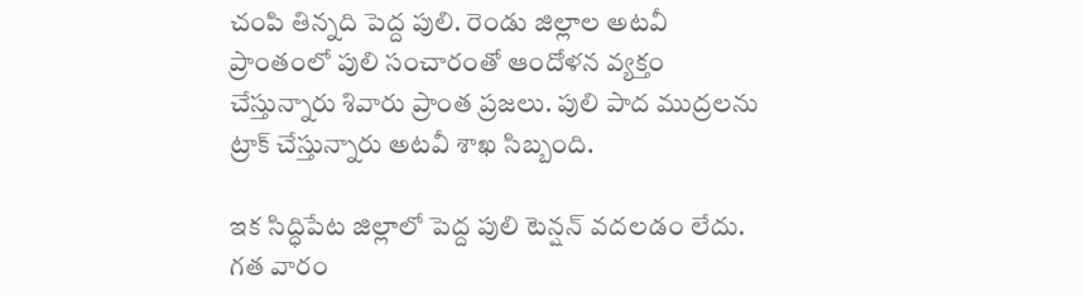చంపి తిన్నది పెద్ద పులి. రెండు జిల్లాల అటవీ ప్రాంతంలో పులి సంచారంతో ఆందోళన వ్యక్తం చేస్తున్నారు శివారు ప్రాంత ప్రజలు. పులి పాద ముద్రలను ట్రాక్ చేస్తున్నారు అటవీ శాఖ సిబ్బంది.

ఇక సిద్ధిపేట జిల్లాలో పెద్ద పులి టెన్షన్ వదలడం లేదు. గత వారం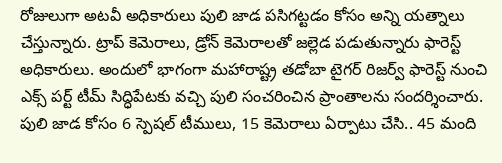రోజులుగా అటవీ అధికారులు పులి జాడ పసిగట్టడం కోసం అన్ని యత్నాలు చేస్తున్నారు. ట్రాప్ కెమెరాలు, డ్రోన్ కెమెరాలతో జల్లెడ పడుతున్నారు ఫారెస్ట్ అధికారులు. అందులో భాగంగా మహారాష్ట్ర తడోబా టైగర్ రిజర్వ్ ఫారెస్ట్ నుంచి ఎక్స్ పర్ట్ టీమ్ సిద్ధిపేటకు వచ్చి పులి సంచరించిన ప్రాంతాలను సందర్శించారు. పులి జాడ కోసం 6 స్పెషల్ టీములు, 15 కెమెరాలు ఏర్పాటు చేసి.. 45 మంది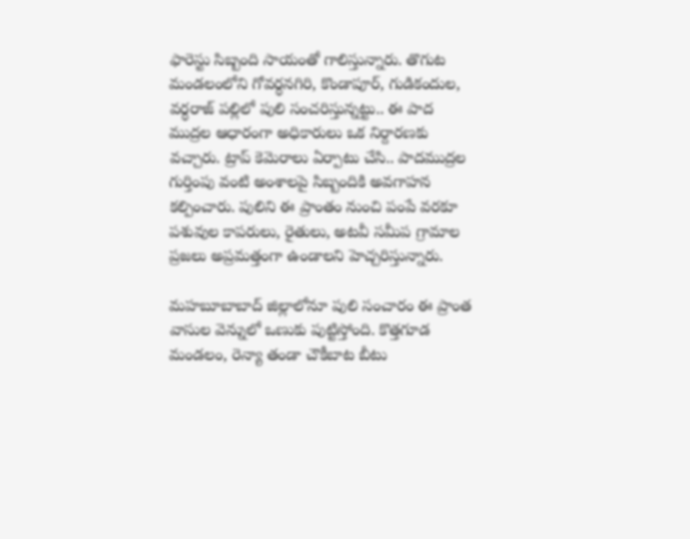ఫారెస్టు సిబ్బంది సాయంతో గాలిస్తున్నారు. తొగుట మండలంలోని గోవర్ధనగిరి, కొండాపూర్, గుడికందుల, వర్ధరాజ్ పల్లిలో పులి సంచరిస్తున్నట్టు.. ఈ పాద ముద్రల ఆధారంగా అధికారులు ఒక నిర్దారణకు వచ్చారు. ట్రాప్ కెమెరాలు ఏర్పాటు చేసి.. పాదముద్రల గుర్తింపు వంటి అంశాలపై సిబ్బందికి అవగాహన కల్పించారు. పులిని ఈ ప్రాంతం నుంచి పంపే వరకూ పశువుల కాపరులు, రైతులు, అటవీ సమీప గ్రామాల ప్రజలు అప్రమత్తంగా ఉండాలని హెచ్చరిస్తున్నారు.

మహబూబాబాద్ జిల్లాలోనూ పులి సంచారం ఈ ప్రాంత వాసుల వెన్నులో ఒణుకు పుట్టిస్తోంది. కొత్తగూడ మండలం, రెన్యా తండా చౌకీబాట బీటు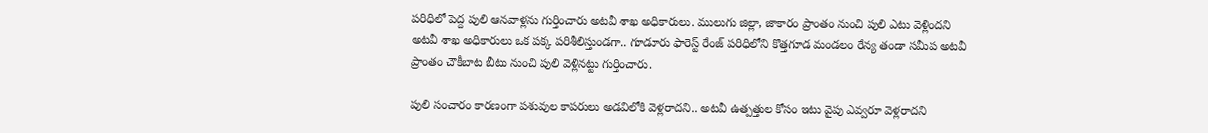పరిధిలో పెద్ద పులి ఆనవాళ్లను గుర్తించారు అటవీ శాఖ అధికారులు. ములుగు జిల్లా, జాకారం ప్రాంతం నుంచి పులి ఎటు వెళ్లిందని అటవీ శాఖ అధికారులు ఒక పక్క పరిశీలిస్తుండగా.. గూడూరు ఫారెస్ట్ రేంజ్ పరిధిలోని కొత్తగూడ మండలం రేన్య తండా సమీప అటవీ ప్రాంతం చౌకీబాట బీటు నుంచి పులి వెళ్లినట్టు గుర్తించారు.

పులి సంచారం కారణంగా పశువుల కాపరులు అడవిలోకి వెళ్లరాదని.. అటవీ ఉత్పత్తుల కోసం ఇటు వైపు ఎవ్వరూ వెళ్లరాదని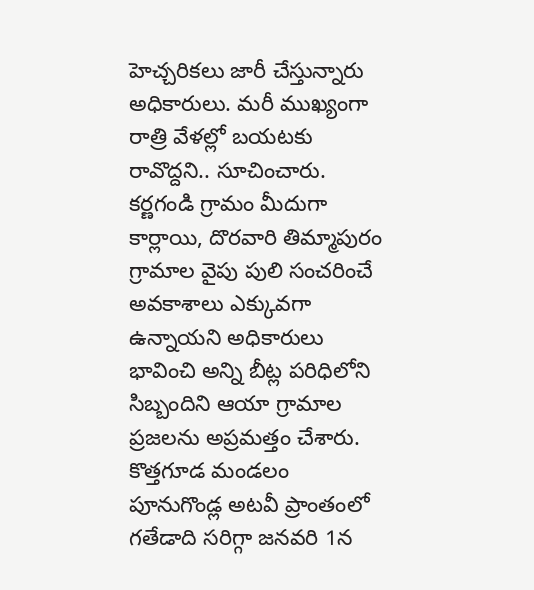హెచ్చరికలు జారీ చేస్తున్నారు అధికారులు. మరీ ముఖ్యంగా రాత్రి వేళల్లో బయటకు రావొద్దని.. సూచించారు. కర్ణగండి గ్రామం మీదుగా కార్లాయి, దొరవారి తిమ్మాపురం గ్రామాల వైపు పులి సంచరించే అవకాశాలు ఎక్కువగా ఉన్నాయని అధికారులు భావించి అన్ని బీట్ల పరిధిలోని సిబ్బందిని ఆయా గ్రామాల ప్రజలను అప్రమత్తం చేశారు. కొత్తగూడ మండలం పూనుగొండ్ల అటవీ ప్రాంతంలో గతేడాది సరిగ్గా జనవరి 1న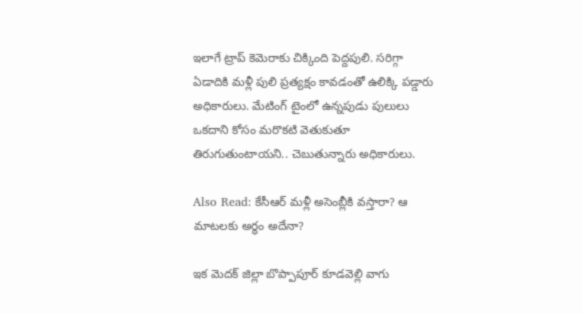ఇలాగే ట్రాప్ కెమెరాకు చిక్కింది పెద్దపులి. సరిగ్గా ఏడాదికి మళ్లీ పులి ప్రత్యక్షం కావడంతో ఉలిక్కి పడ్డారు అధికారులు. మేటింగ్ టైంలో ఉన్నపుడు పులులు ఒకదాని కోసం మరొకటి వెతుకుతూ తిరుగుతుంటాయని.. చెబుతున్నారు అధికారులు.

Also Read: కేసీఆర్ మళ్లీ అసెంబ్లీకి వస్తారా? ఆ మాటలకు అర్థం అదేనా?

ఇక మెదక్ జిల్లా బొప్పాపూర్ కూడవెల్లి వాగు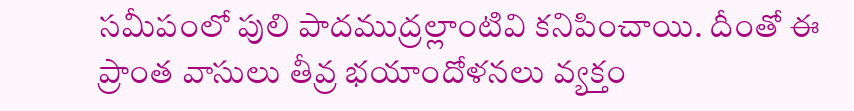సమీపంలో పులి పాదముద్రల్లాంటివి కనిపించాయి. దీంతో ఈ ప్రాంత వాసులు తీవ్ర భయాందోళనలు వ్యక్తం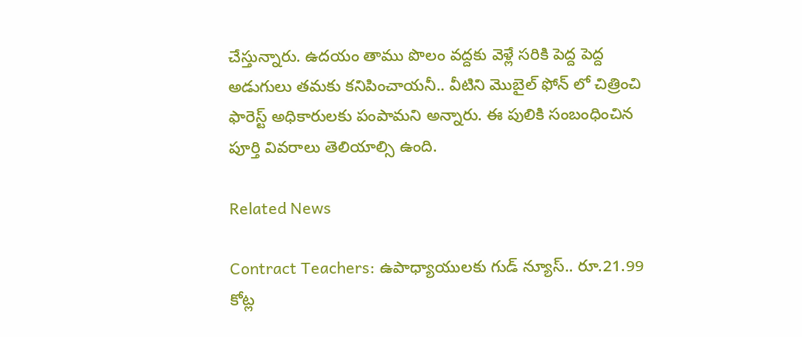చేస్తున్నారు. ఉదయం తాము పొలం వద్దకు వెళ్లే సరికి పెద్ద పెద్ద అడుగులు తమకు కనిపించాయనీ.. వీటిని మొబైల్ ఫోన్ లో చిత్రించి ఫారెస్ట్ అధికారులకు పంపామని అన్నారు. ఈ పులికి సంబంధించిన పూర్తి వివరాలు తెలియాల్సి ఉంది.

Related News

Contract Teachers: ఉపాధ్యాయులకు గుడ్ న్యూస్.. రూ.21.99 కోట్ల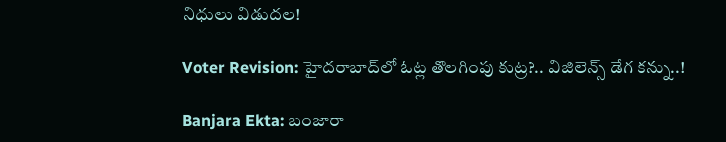నిధులు విడుదల!

Voter Revision: హైదరాబాద్‌లో ఓట్ల తొలగింపు కుట్ర?.. విజిలెన్స్ డేగ కన్ను..!

Banjara Ekta: బంజారా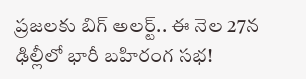ప్రజలకు బిగ్ అలర్ట్.. ఈ నెల 27న ఢిల్లీలో భారీ బహిరంగ సభ!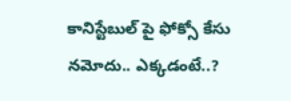కానిస్టేబుల్ పై ఫోక్సో కేసు నమోదు.. ఎక్కడంటే..?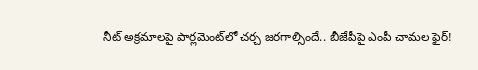నీట్ అక్రమాలపై పార్లమెంట్‌లో చర్చ జరగాల్సిందే.. బీజేపీపై ఎంపీ చామల ఫైర్!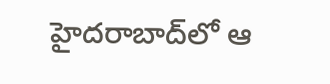హైదరాబాద్‌లో ఆ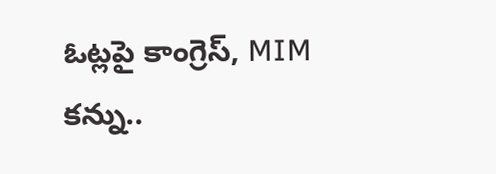ఓట్లపై కాంగ్రెస్, MIM కన్ను..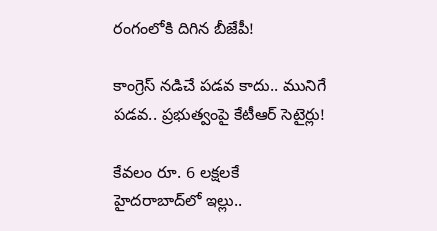రంగంలోకి దిగిన బీజేపీ!

కాంగ్రెస్ నడిచే పడవ కాదు.. మునిగే పడవ.. ప్రభుత్వంపై కేటీఆర్ సెటైర్లు!

కేవలం రూ. 6 లక్షలకే హైదరాబాద్‌లో ఇల్లు..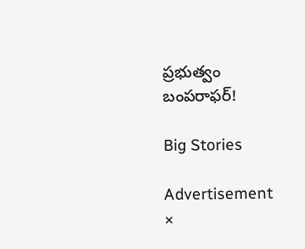ప్రభుత్వం బంపరాఫర్!

Big Stories

Advertisement
×